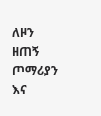ለዞን ዘጠኝ ጦማሪያን እና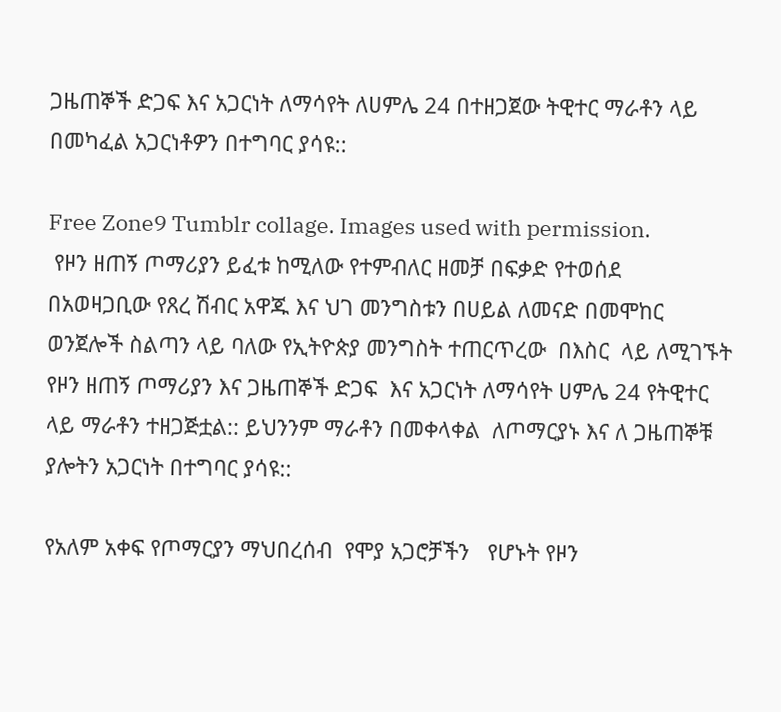ጋዜጠኞች ድጋፍ እና አጋርነት ለማሳየት ለሀምሌ 24 በተዘጋጀው ትዊተር ማራቶን ላይ በመካፈል አጋርነቶዎን በተግባር ያሳዩ::

Free Zone9 Tumblr collage. Images used with permission.
 የዞን ዘጠኝ ጦማሪያን ይፈቱ ከሚለው የተምብለር ዘመቻ በፍቃድ የተወሰደ
በአወዛጋቢው የጸረ ሽብር አዋጁ እና ህገ መንግስቱን በሀይል ለመናድ በመሞከር ወንጀሎች ስልጣን ላይ ባለው የኢትዮጵያ መንግስት ተጠርጥረው  በእስር  ላይ ለሚገኙት  የዞን ዘጠኝ ጦማሪያን እና ጋዜጠኞች ድጋፍ  እና አጋርነት ለማሳየት ሀምሌ 24 የትዊተር ላይ ማራቶን ተዘጋጅቷል:: ይህንንም ማራቶን በመቀላቀል  ለጦማርያኑ እና ለ ጋዜጠኞቹ ያሎትን አጋርነት በተግባር ያሳዩ::

የአለም አቀፍ የጦማርያን ማህበረሰብ  የሞያ አጋሮቻችን   የሆኑት የዞን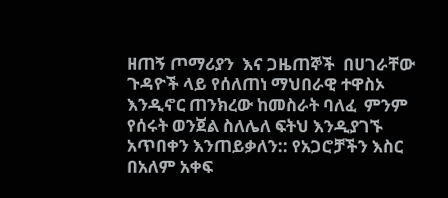ዘጠኝ ጦማሪያን  እና ጋዜጠኞች  በሀገራቸው  ጉዳዮች ላይ የሰለጠነ ማህበራዊ ተዋስኦ እንዲኖር ጠንክረው ከመስራት ባለፈ  ምንም የሰሩት ወንጀል ስለሌለ ፍትህ እንዲያገኙ አጥበቀን እንጠይቃለን:: የአጋሮቻችን እስር በአለም አቀፍ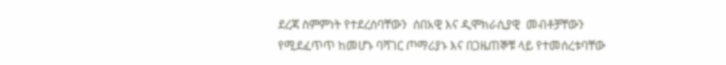ደረጃ ስምምነት የተደረሰባቸውን  ሰበአዊ እና ዲሞክራሲያዊ  መብቶቻቸውን የሚደፈጥጥ ከመሆኑ ባሻገር ጦማሪያኑ እና በጋዜጠኞቹ ላይ የተመሰረቱባቸው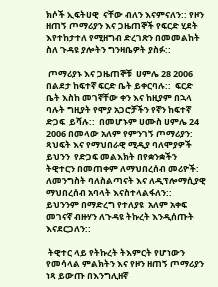ክሶች ኢፍትሀዊ  ናቸው ብለን እናምናለን:: የዞን ዘጠኝ ጦማሪያን እና ጋዜጠኞች የፍርድ ሂደት እየተከታተለ የሚዘግብ ድረገጽን በመመልከት ስለ ጉዳዩ ያሎትን ግንዛቤዎት ያስፉ::

 ጦማሪያኑ እና ጋዜጠኞቹ  ሀምሌ 28 2006 በልደታ ከፍተኛ ፍርድ ቤት ይቀርባሉ::  ፍርድ ቤት እስከ መገኛቸው ቀን እና ከዚያም በኋላ ባሉት ግዚያት የሞያ አጋሮቻችን የኛን ከፍተኛ ድጋፍ  ይሻሉ::  በመሆኑም ሀሙስ ሀምሌ 24 2006 በመላው አለም የምንገኝ ጦማሪያን: ጻህፍት እና የማህበራዊ ሚዲያ ባለሞያዎች ይህንን  የድጋፍ መልእክት በየቋንቋችን ትዊተርን በመጠቀም ለማህበረሰብ መሪዮች: ለመንግስት ባለስልጣናት እና ለዲፕሎማሲያዊ ማህበረሰብ አባላት እናስተላልፋለን::  ይህንንም በማድረግ የተለያዩ  አለም አቀፍ መገናኛ ብዙሃን ለጉዳዩ ትኩረት እንዲሰጡት እናደርጋለን::

 ትዊተር ላይ የትኩረት ትእምርት የሆነውን የመሳላል ምልክትን እና የዞን ዘጠኝ ጦማሪያን ነጻ ይውጡ በእንግሊዘኛ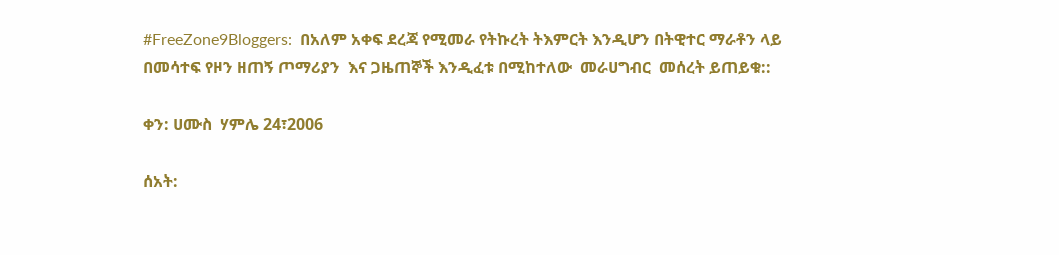#FreeZone9Bloggers:  በአለም አቀፍ ደረጃ የሚመራ የትኩረት ትእምርት እንዲሆን በትዊተር ማራቶን ላይ በመሳተፍ የዞን ዘጠኝ ጦማሪያን  እና ጋዜጠኞች እንዲፈቱ በሚከተለው  መራሀግብር  መሰረት ይጠይቁ::

ቀን: ሀሙስ  ሃምሌ 24፣2006

ሰአት: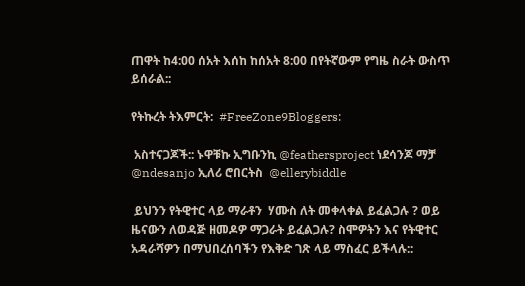ጠዋት ከ4:00 ሰአት እሰከ ከሰአት 8:00 በየትኛውም የግዜ ስራት ውስጥ ይሰራል::

የትኩረት ትእምርት:  #FreeZone9Bloggers:

 አስተናጋጆች:: ኑዋቹኩ ኢግቡንኪ @feathersproject ነደሳንጆ ማቻ  @ndesanjo ኢለሪ ሮበርትስ  @ellerybiddle

 ይህንን የትዊተር ላይ ማራቶን  ሃሙስ ለት መቀላቀል ይፈልጋሉ ? ወይ ዜናውን ለወዳጅ ዘመዶዎ ማጋራት ይፈልጋሉ? ስሞዎትን እና የትዊተር አዳራሻዎን በማህበረሰባችን የእቅድ ገጽ ላይ ማስፈር ይችላሉ::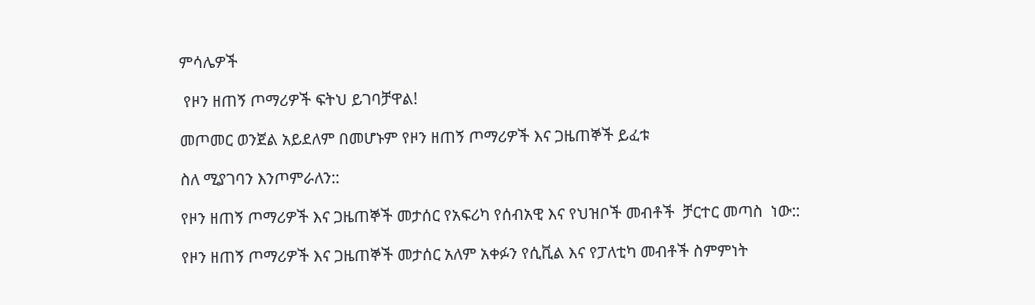ምሳሌዎች

 የዞን ዘጠኝ ጦማሪዎች ፍትህ ይገባቻዋል!

መጦመር ወንጀል አይደለም በመሆኑም የዞን ዘጠኝ ጦማሪዎች እና ጋዜጠኞች ይፈቱ

ስለ ሚያገባን እንጦምራለን::

የዞን ዘጠኝ ጦማሪዎች እና ጋዜጠኞች መታሰር የአፍሪካ የሰብአዊ እና የህዝቦች መብቶች  ቻርተር መጣስ  ነው::

የዞን ዘጠኝ ጦማሪዎች እና ጋዜጠኞች መታሰር አለም አቀፉን የሲቪል እና የፓለቲካ መብቶች ስምምነት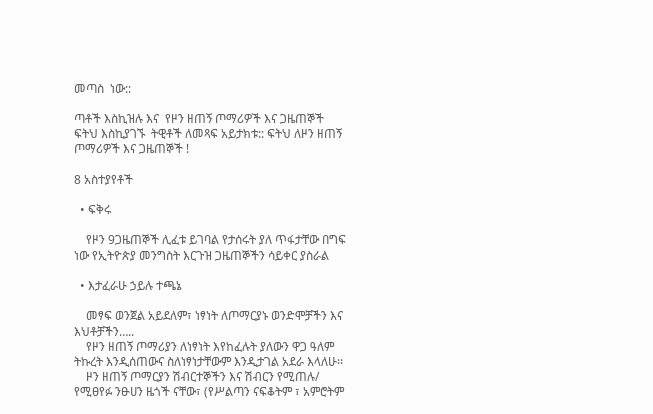መጣስ  ነው::

ጣቶች እስኪዝሉ እና  የዞን ዘጠኝ ጦማሪዎች እና ጋዜጠኞች  ፍትህ እስኪያገኙ  ትዊቶች ለመጻፍ አይታክቱ:: ፍትህ ለዞን ዘጠኝ ጦማሪዎች እና ጋዜጠኞች !

8 አስተያየቶች

  • ፍቅሩ

    የዞን 9ጋዜጠኞች ሊፈቱ ይገባል የታሰሩት ያለ ጥፋታቸው በግፍ ነው የኢትዮጵያ መንግስት እርጉዝ ጋዜጠኞችን ሳይቀር ያስራል

  • እታፈራሁ ኃይሉ ተጫኔ

    መፃፍ ወንጀል አይደለም፣ ነፃነት ለጦማርያኑ ወንድሞቻችን እና እህቶቻችን…..
    የዞን ዘጠኝ ጦማሪያን ለነፃነት እየከፈሉት ያለውን ዋጋ ዓለም ትኩረት እንዲሰጠውና ስለነፃነታቸውም እንዲታገል አደራ እላለሁ፡፡
    ዞን ዘጠኝ ጦማርያን ሽብርተኞችን እና ሽብርን የሚጠሉ/ የሚፀየፉ ንፁሀን ዜጎች ናቸው፣ (የሥልጣን ናፍቆትም ፣ አምሮትም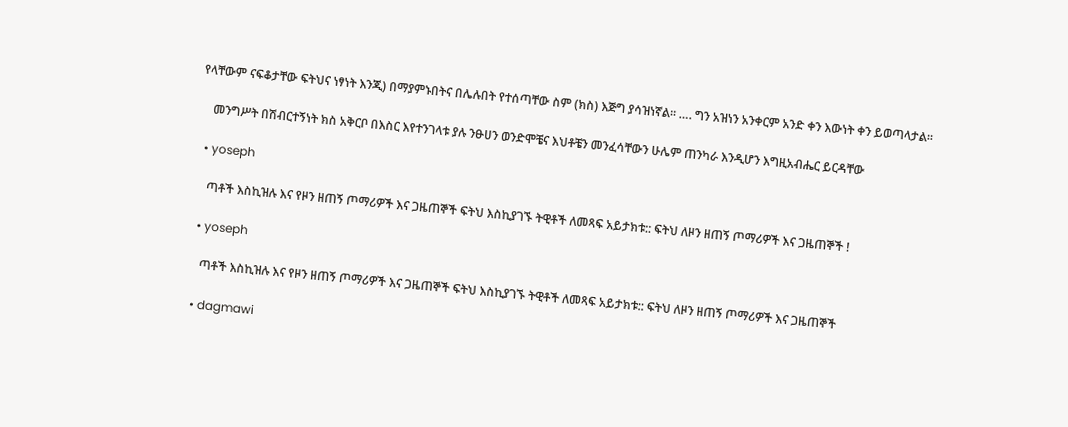የላቸውም ናፍቆታቸው ፍትህና ነፃነት እንጂ) በማያምኑበትና በሌሉበት የተሰጣቸው ስም (ክስ) እጅግ ያሳዝነኛል፡፡ …. ግን አዝነን አንቀርም አንድ ቀን እውነት ቀን ይወጣላታል፡፡

    መንግሥት በሽብርተኝነት ክስ አቅርቦ በእስር እየተንገላቱ ያሉ ንፁሀን ወንድሞቼና እህቶቼን መንፈሳቸውን ሁሌም ጠንካራ እንዲሆን እግዚአብሔር ይርዳቸው

  • yoseph

    ጣቶች እስኪዝሉ እና የዞን ዘጠኝ ጦማሪዎች እና ጋዜጠኞች ፍትህ እስኪያገኙ ትዊቶች ለመጻፍ አይታክቱ:: ፍትህ ለዞን ዘጠኝ ጦማሪዎች እና ጋዜጠኞች !

  • yoseph

    ጣቶች እስኪዝሉ እና የዞን ዘጠኝ ጦማሪዎች እና ጋዜጠኞች ፍትህ እስኪያገኙ ትዊቶች ለመጻፍ አይታክቱ:: ፍትህ ለዞን ዘጠኝ ጦማሪዎች እና ጋዜጠኞች

  • dagmawi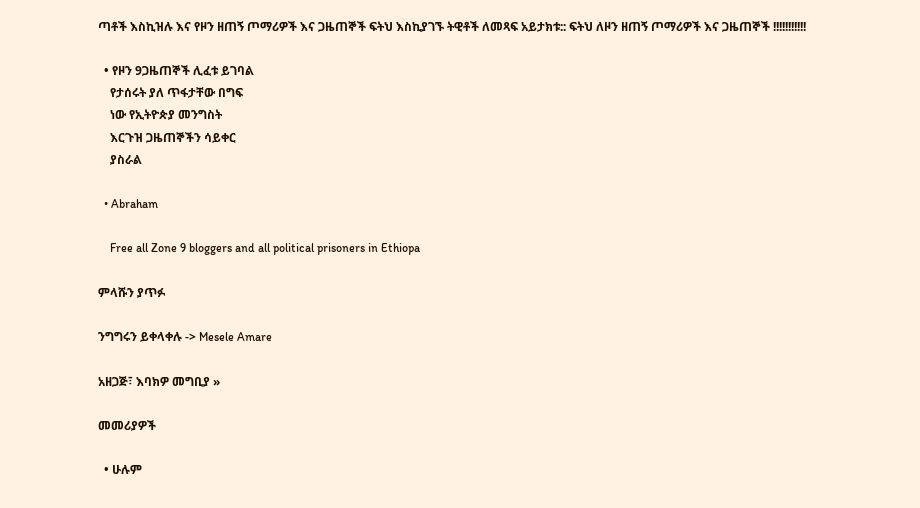ጣቶች እስኪዝሉ እና የዞን ዘጠኝ ጦማሪዎች እና ጋዜጠኞች ፍትህ እስኪያገኙ ትዊቶች ለመጻፍ አይታክቱ:: ፍትህ ለዞን ዘጠኝ ጦማሪዎች እና ጋዜጠኞች !!!!!!!!!!!

  • የዞን 9ጋዜጠኞች ሊፈቱ ይገባል
    የታሰሩት ያለ ጥፋታቸው በግፍ
    ነው የኢትዮጵያ መንግስት
    እርጉዝ ጋዜጠኞችን ሳይቀር
    ያስራል

  • Abraham

    Free all Zone 9 bloggers and all political prisoners in Ethiopa

ምላሹን ያጥፉ

ንግግሩን ይቀላቀሉ -> Mesele Amare

አዘጋጅ፣ እባክዎ መግቢያ »

መመሪያዎች

  • ሁሉም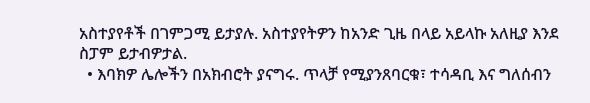አስተያየቶች በገምጋሚ ይታያሉ. አስተያየትዎን ከአንድ ጊዜ በላይ አይላኩ አለዚያ እንደ ስፓም ይታብዎታል.
  • እባክዎ ሌሎችን በአክብሮት ያናግሩ. ጥላቻ የሚያንጸባርቁ፣ ተሳዳቢ እና ግለሰብን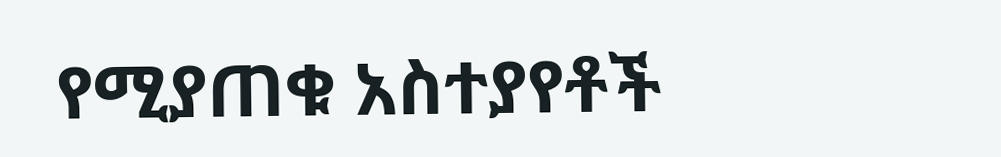የሚያጠቁ አስተያየቶች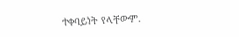ተቀባይነት የላቸውም.